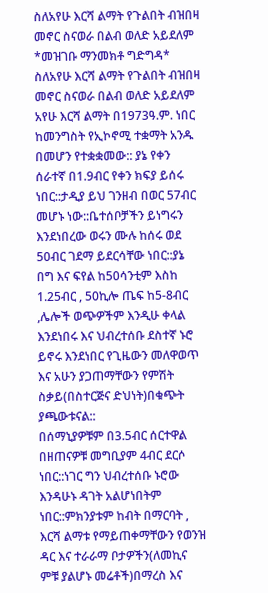ስለአየሁ እርሻ ልማት የጉልበት ብዝበዛ መኖር ስናወራ በልብ ወለድ አይደለም
*መዝገቡ ማንመክቶ ግድግዳ*
ስለአየሁ እርሻ ልማት የጉልበት ብዝበዛ መኖር ስናወራ በልብ ወለድ አይደለም
አየሁ እርሻ ልማት በ1973ዓ.ም. ነበር ከመንግስት የኢኮኖሚ ተቋማት አንዱ በመሆን የተቋቋመው:: ያኔ የቀን ሰራተኛ በ1.9ብር የቀን ክፍያ ይሰሩ ነበር::ታዲያ ይህ ገንዘብ በወር 57ብር መሆኑ ነው::ቤተሰቦቻችን ይነግሩን እንደነበረው ወሩን ሙሉ ከሰሩ ወደ 50ብር ገደማ ይደርሳቸው ነበር::ያኔ በግ እና ፍየል ከ50ሳንቲም እስከ 1.25ብር , 50ኪሎ ጤፍ ከ5-8ብር ,ሌሎች ወጭዎችም እንዲሁ ቀላል እንደነበሩ እና ህብረተሰቡ ደስተኛ ኑሮ ይኖሩ እንደነበር የጊዜውን መለዋወጥ እና አሁን ያጋጠማቸውን የምሽት ስቃይ(በስተርጅና ድህነት)በቁጭት ያጫውቱናል::
በሰማኒያዎቹም በ3.5ብር ሰርተዋል በዘጠናዎቹ መግቢያም 4ብር ደርሶ ነበር::ነገር ግን ህብረተሰቡ ኑሮው እንዳሁኑ ዳገት አልሆነበትም ነበር::ምክንያቱም ከብት በማርባት , እርሻ ልማቱ የማይጠቀማቸውን የወንዝ ዳር እና ተራራማ ቦታዎችን(ለመኪና ምቹ ያልሆኑ መሬቶች)በማረስ እና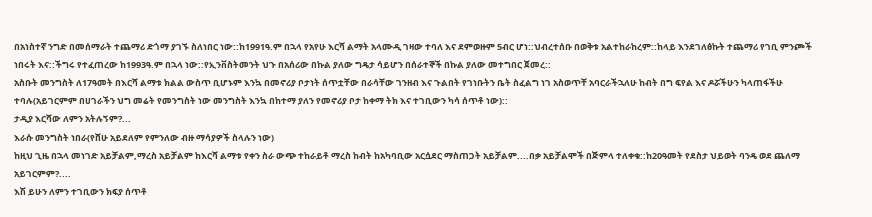በአነስተኛ ንግድ በመሰማራት ተጨማሪ ድጎማ ያገኙ ስለነበር ነው::ከ1991ዓ.ም በኋላ የአየሁ እርሻ ልማት አላሙዲ ገዛው ተባለ እና ደምወዙም 5ብር ሆነ::ህብረተሰቡ በወቅቱ አልተከራከረም::ከላይ እንደገለፅኩት ተጨማሪ የገቢ ምንጮች ነበሩት እና::ችግሩ የተፈጠረው ከ1993ዓ.ም በኋላ ነው::የኢንቨስትመንት ህጉ በአሰሪው በኩል ያለው ግዴታ ሳይሆን በሰራተኞች በኩል ያለው መተግበር ጀመረ::
አስቡት መንግስት ለ17ዓመት በእርሻ ልማቱ ክልል ውስጥ ቢሆኑም እንኳ በመኖሪያ ቦታነት ሰጥቷቸው በራሳቸው ገንዘብ እና ጉልበት የገነቡትን ቤት ስፈልግ ነገ አስወጥቸ አባርራችኋለሁ ከብት በግ ፍየል እና ዶሯችሁን ካላጠፋችሁ ተባሉ(አይገርምም በሀገራችን ህግ መሬት የመንግስት ነው መንግስት እንኳ በከተማ ያለን የመኖሪያ ቦታ ከቀማ ትክ እና ተገቢውን ካሳ ሰጥቶ ነው)::
ታዲያ እርሻው ለምን አትሉኝም?...
እራሱ መንግስት ነበራ(የሸሁ አይደለም የምንለው ብዙ ማሳያዎች ስላሉን ነው)
ከዚህ ጊዜ በኋላ መነገድ አይቻልም,ማረስ አይቻልም ከእርሻ ልማቱ የቀን ስራ ውጭ ተከራይቶ ማረስ ከብት ከአካባቢው አርሷደር ማስጠጋት አይቻልም....በቃ አይቻልሞች በጅምላ ተለቀቁ::ከ20ዓመት የደስታ ህይወት ባንዴ ወደ ጨለማ አይገርምም?....
እሽ ይሁን ለምን ተገቢውን ክፍያ ሰጥቶ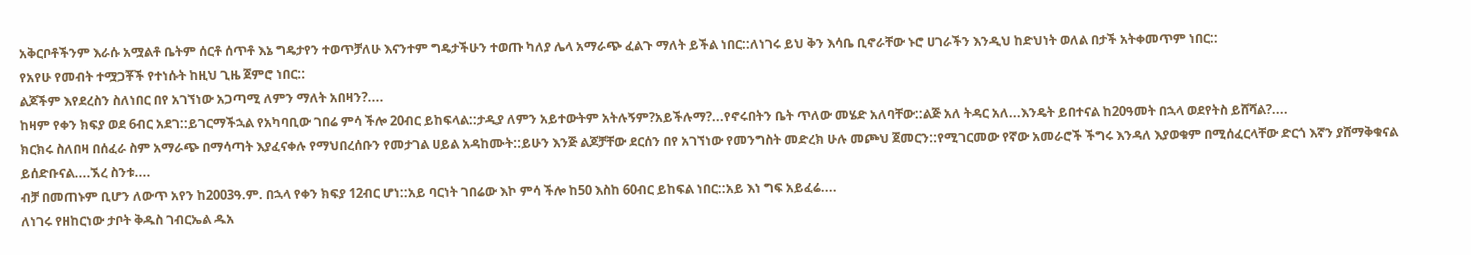አቅርቦቶችንም እራሱ አሟልቶ ቤትም ሰርቶ ሰጥቶ እኔ ግዴታየን ተወጥቻለሁ እናንተም ግዴታችሁን ተወጡ ካለያ ሌላ አማራጭ ፈልጉ ማለት ይችል ነበር::ለነገሩ ይህ ቅን እሳቤ ቢኖራቸው ኑሮ ሀገራችን እንዲህ ከድህነት ወለል በታች አትቀመጥም ነበር::
የአየሁ የመብት ተሟጋቾች የተነሱት ከዚህ ጊዜ ጀምሮ ነበር::
ልጆችም እየደረስን ስለነበር በየ አገኘነው አጋጣሚ ለምን ማለት አበዛን?....
ከዛም የቀን ክፍያ ወደ 6ብር አደገ::ይገርማችኋል የአካባቢው ገበሬ ምሳ ችሎ 20ብር ይከፍላል::ታዲያ ለምን አይተውትም አትሉኝም?አይችሉማ?...የኖሩበትን ቤት ጥለው መሄድ አለባቸው::ልጅ አለ ትዳር አለ...እንዴት ይበተናል ከ20ዓመት በኋላ ወደየትስ ይሸሻል?....
ክርክሩ ስለበዛ በሰፈራ ስም አማራጭ በማሳጣት እያፈናቀሉ የማህበረሰቡን የመታገል ሀይል አዳከሙት::ይሁን እንጅ ልጆቻቸው ደርሰን በየ አገኘነው የመንግስት መድረክ ሁሉ መጮህ ጀመርን::የሚገርመው የኛው አመራሮች ችግሩ እንዳለ እያወቁም በሚሰፈርላቸው ድርጎ እኛን ያሸማቅቁናል ይሰድቡናል....ኧረ ስንቱ....
ብቻ በመጠኑም ቢሆን ለውጥ አየን ከ2003ዓ.ም. በኋላ የቀን ክፍያ 12ብር ሆነ::አይ ባርነት ገበሬው እኮ ምሳ ችሎ ከ50 እስከ 60ብር ይከፍል ነበር::አይ እነ ግፍ አይፈሬ....
ለነገሩ የዘከርነው ታቦት ቅዱስ ገብርኤል ዱአ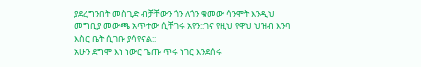ያደረግንበት መስጊድ ብቻቸውን ጎን ለጎን ቁመው ሳንሞት እንዲህ መግቢያ መውጫ አጥተው ሲቸገሩ አየን::ገና የዚህ የዋህ ህዝብ እንባ እስር ቤት ሲገቡ ያሳየናል::
አሁን ደግሞ እነ ነውር ጌጡ ጥሩ ነገር እንደሰሩ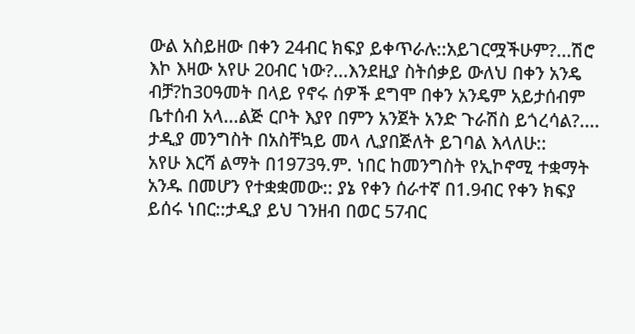ውል አስይዘው በቀን 24ብር ክፍያ ይቀጥራሉ::አይገርሟችሁም?...ሽሮ እኮ እዛው አየሁ 20ብር ነው?...እንደዚያ ስትሰቃይ ውለህ በቀን አንዴ ብቻ?ከ30ዓመት በላይ የኖሩ ሰዎች ደግሞ በቀን አንዴም አይታሰብም ቤተሰብ አላ...ልጅ ርቦት እያየ በምን አንጀት አንድ ጉራሽስ ይጎረሳል?....
ታዲያ መንግስት በአስቸኳይ መላ ሊያበጅለት ይገባል እላለሁ::
አየሁ እርሻ ልማት በ1973ዓ.ም. ነበር ከመንግስት የኢኮኖሚ ተቋማት አንዱ በመሆን የተቋቋመው:: ያኔ የቀን ሰራተኛ በ1.9ብር የቀን ክፍያ ይሰሩ ነበር::ታዲያ ይህ ገንዘብ በወር 57ብር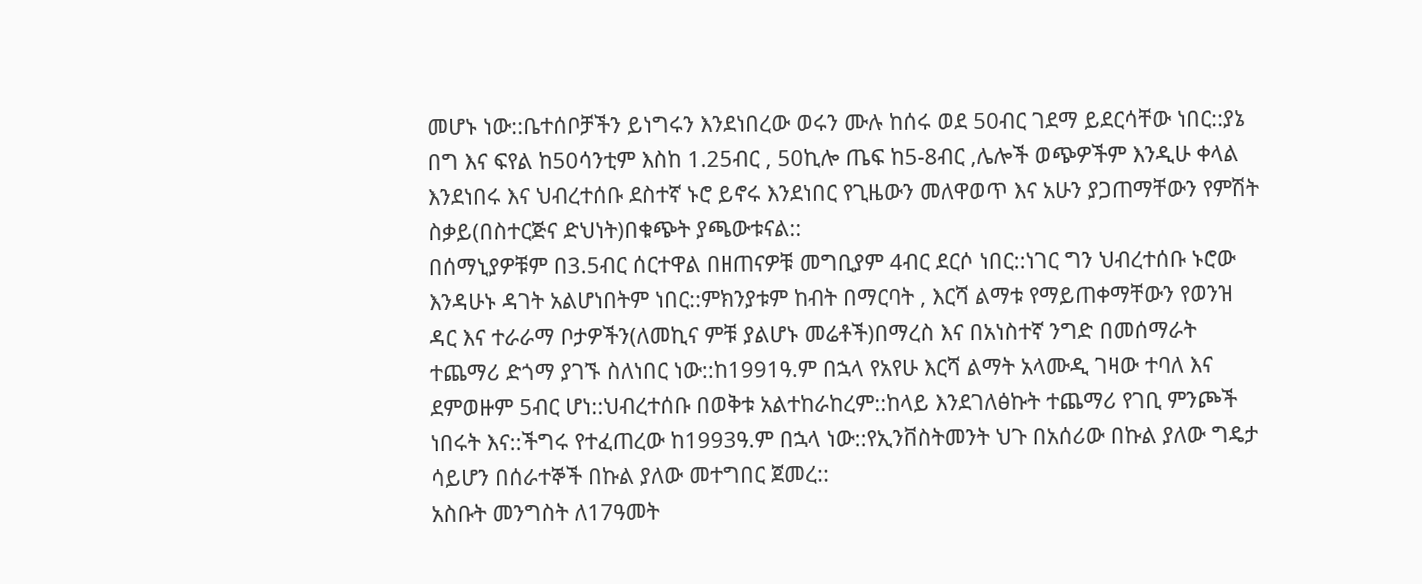መሆኑ ነው::ቤተሰቦቻችን ይነግሩን እንደነበረው ወሩን ሙሉ ከሰሩ ወደ 50ብር ገደማ ይደርሳቸው ነበር::ያኔ በግ እና ፍየል ከ50ሳንቲም እስከ 1.25ብር , 50ኪሎ ጤፍ ከ5-8ብር ,ሌሎች ወጭዎችም እንዲሁ ቀላል እንደነበሩ እና ህብረተሰቡ ደስተኛ ኑሮ ይኖሩ እንደነበር የጊዜውን መለዋወጥ እና አሁን ያጋጠማቸውን የምሽት ስቃይ(በስተርጅና ድህነት)በቁጭት ያጫውቱናል::
በሰማኒያዎቹም በ3.5ብር ሰርተዋል በዘጠናዎቹ መግቢያም 4ብር ደርሶ ነበር::ነገር ግን ህብረተሰቡ ኑሮው እንዳሁኑ ዳገት አልሆነበትም ነበር::ምክንያቱም ከብት በማርባት , እርሻ ልማቱ የማይጠቀማቸውን የወንዝ ዳር እና ተራራማ ቦታዎችን(ለመኪና ምቹ ያልሆኑ መሬቶች)በማረስ እና በአነስተኛ ንግድ በመሰማራት ተጨማሪ ድጎማ ያገኙ ስለነበር ነው::ከ1991ዓ.ም በኋላ የአየሁ እርሻ ልማት አላሙዲ ገዛው ተባለ እና ደምወዙም 5ብር ሆነ::ህብረተሰቡ በወቅቱ አልተከራከረም::ከላይ እንደገለፅኩት ተጨማሪ የገቢ ምንጮች ነበሩት እና::ችግሩ የተፈጠረው ከ1993ዓ.ም በኋላ ነው::የኢንቨስትመንት ህጉ በአሰሪው በኩል ያለው ግዴታ ሳይሆን በሰራተኞች በኩል ያለው መተግበር ጀመረ::
አስቡት መንግስት ለ17ዓመት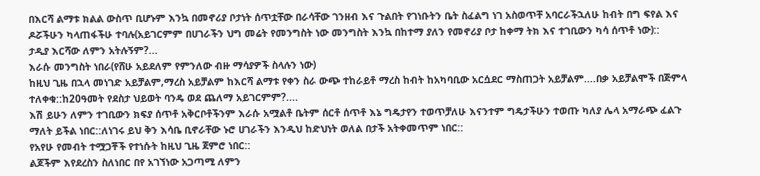በእርሻ ልማቱ ክልል ውስጥ ቢሆኑም እንኳ በመኖሪያ ቦታነት ሰጥቷቸው በራሳቸው ገንዘብ እና ጉልበት የገነቡትን ቤት ስፈልግ ነገ አስወጥቸ አባርራችኋለሁ ከብት በግ ፍየል እና ዶሯችሁን ካላጠፋችሁ ተባሉ(አይገርምም በሀገራችን ህግ መሬት የመንግስት ነው መንግስት እንኳ በከተማ ያለን የመኖሪያ ቦታ ከቀማ ትክ እና ተገቢውን ካሳ ሰጥቶ ነው)::
ታዲያ እርሻው ለምን አትሉኝም?...
እራሱ መንግስት ነበራ(የሸሁ አይደለም የምንለው ብዙ ማሳያዎች ስላሉን ነው)
ከዚህ ጊዜ በኋላ መነገድ አይቻልም,ማረስ አይቻልም ከእርሻ ልማቱ የቀን ስራ ውጭ ተከራይቶ ማረስ ከብት ከአካባቢው አርሷደር ማስጠጋት አይቻልም....በቃ አይቻልሞች በጅምላ ተለቀቁ::ከ20ዓመት የደስታ ህይወት ባንዴ ወደ ጨለማ አይገርምም?....
እሽ ይሁን ለምን ተገቢውን ክፍያ ሰጥቶ አቅርቦቶችንም እራሱ አሟልቶ ቤትም ሰርቶ ሰጥቶ እኔ ግዴታየን ተወጥቻለሁ እናንተም ግዴታችሁን ተወጡ ካለያ ሌላ አማራጭ ፈልጉ ማለት ይችል ነበር::ለነገሩ ይህ ቅን እሳቤ ቢኖራቸው ኑሮ ሀገራችን እንዲህ ከድህነት ወለል በታች አትቀመጥም ነበር::
የአየሁ የመብት ተሟጋቾች የተነሱት ከዚህ ጊዜ ጀምሮ ነበር::
ልጆችም እየደረስን ስለነበር በየ አገኘነው አጋጣሚ ለምን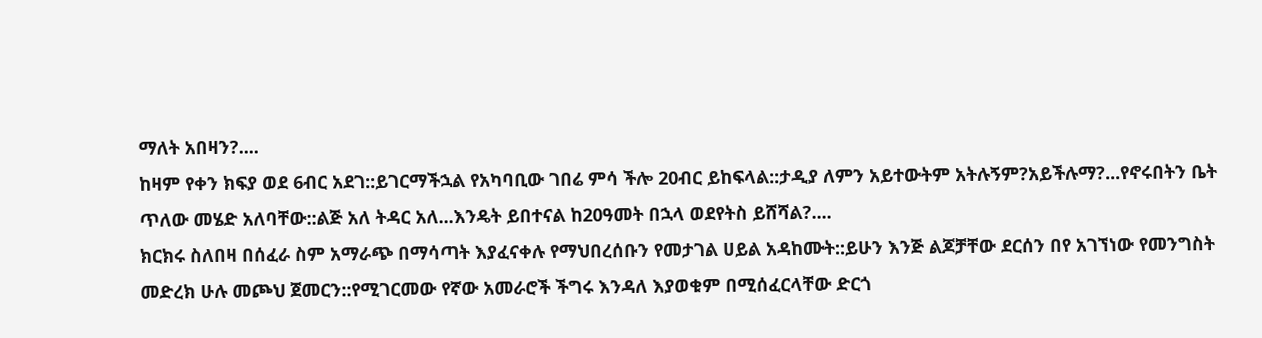ማለት አበዛን?....
ከዛም የቀን ክፍያ ወደ 6ብር አደገ::ይገርማችኋል የአካባቢው ገበሬ ምሳ ችሎ 20ብር ይከፍላል::ታዲያ ለምን አይተውትም አትሉኝም?አይችሉማ?...የኖሩበትን ቤት ጥለው መሄድ አለባቸው::ልጅ አለ ትዳር አለ...እንዴት ይበተናል ከ20ዓመት በኋላ ወደየትስ ይሸሻል?....
ክርክሩ ስለበዛ በሰፈራ ስም አማራጭ በማሳጣት እያፈናቀሉ የማህበረሰቡን የመታገል ሀይል አዳከሙት::ይሁን እንጅ ልጆቻቸው ደርሰን በየ አገኘነው የመንግስት መድረክ ሁሉ መጮህ ጀመርን::የሚገርመው የኛው አመራሮች ችግሩ እንዳለ እያወቁም በሚሰፈርላቸው ድርጎ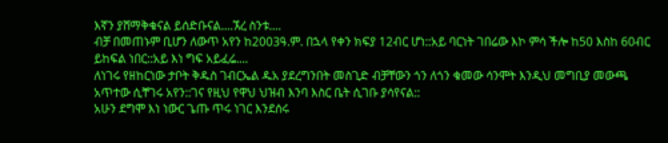እኛን ያሸማቅቁናል ይሰድቡናል....ኧረ ስንቱ....
ብቻ በመጠኑም ቢሆን ለውጥ አየን ከ2003ዓ.ም. በኋላ የቀን ክፍያ 12ብር ሆነ::አይ ባርነት ገበሬው እኮ ምሳ ችሎ ከ50 እስከ 60ብር ይከፍል ነበር::አይ እነ ግፍ አይፈሬ....
ለነገሩ የዘከርነው ታቦት ቅዱስ ገብርኤል ዱአ ያደረግንበት መስጊድ ብቻቸውን ጎን ለጎን ቁመው ሳንሞት እንዲህ መግቢያ መውጫ አጥተው ሲቸገሩ አየን::ገና የዚህ የዋህ ህዝብ እንባ እስር ቤት ሲገቡ ያሳየናል::
አሁን ደግሞ እነ ነውር ጌጡ ጥሩ ነገር እንደሰሩ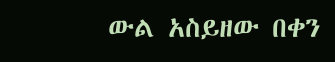ውል አስይዘው በቀን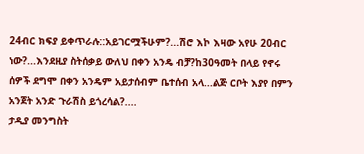24ብር ክፍያ ይቀጥራሉ::አይገርሟችሁም?...ሽሮ እኮ እዛው አየሁ 20ብር ነው?...እንደዚያ ስትሰቃይ ውለህ በቀን አንዴ ብቻ?ከ30ዓመት በላይ የኖሩ ሰዎች ደግሞ በቀን አንዴም አይታሰብም ቤተሰብ አላ...ልጅ ርቦት እያየ በምን አንጀት አንድ ጉራሽስ ይጎረሳል?....
ታዲያ መንግስት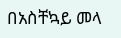በአስቸኳይ መላ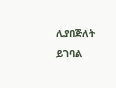ሊያበጅለት ይገባል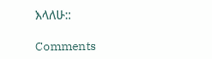እላለሁ::

Comments